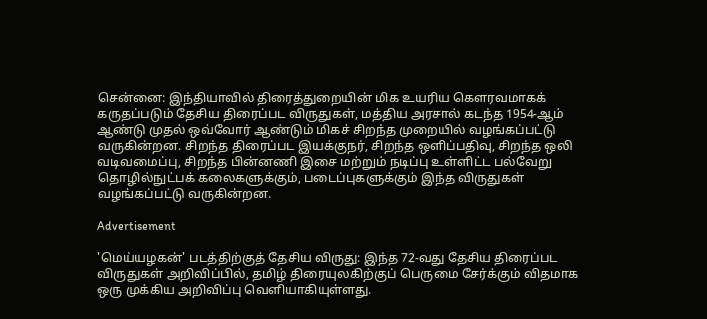சென்னை: இந்தியாவில் திரைத்துறையின் மிக உயரிய கௌரவமாகக் கருதப்படும் தேசிய திரைப்பட விருதுகள், மத்திய அரசால் கடந்த 1954-ஆம் ஆண்டு முதல் ஒவ்வோர் ஆண்டும் மிகச் சிறந்த முறையில் வழங்கப்பட்டு வருகின்றன. சிறந்த திரைப்பட இயக்குநர், சிறந்த ஒளிப்பதிவு, சிறந்த ஒலி வடிவமைப்பு, சிறந்த பின்னணி இசை மற்றும் நடிப்பு உள்ளிட்ட பல்வேறு தொழில்நுட்பக் கலைகளுக்கும், படைப்புகளுக்கும் இந்த விருதுகள் வழங்கப்பட்டு வருகின்றன.

Advertisement

'மெய்யழகன்' படத்திற்குத் தேசிய விருது: இந்த 72-வது தேசிய திரைப்பட விருதுகள் அறிவிப்பில், தமிழ் திரையுலகிற்குப் பெருமை சேர்க்கும் விதமாக ஒரு முக்கிய அறிவிப்பு வெளியாகியுள்ளது.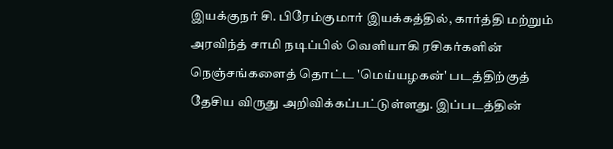இயக்குநர் சி. பிரேம்குமார் இயக்கத்தில், கார்த்தி மற்றும் அரவிந்த் சாமி நடிப்பில் வெளியாகி ரசிகர்களின் நெஞ்சங்களைத் தொட்ட 'மெய்யழகன்' படத்திற்குத் தேசிய விருது அறிவிக்கப்பட்டுள்ளது. இப்படத்தின்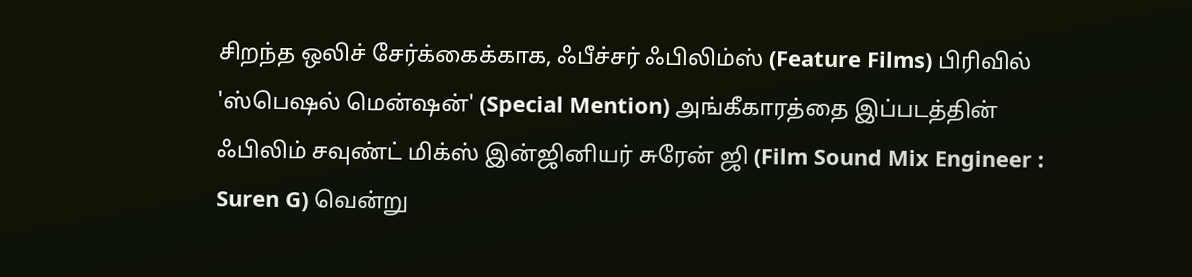சிறந்த ஒலிச் சேர்க்கைக்காக, ஃபீச்சர் ஃபிலிம்ஸ் (Feature Films) பிரிவில் 'ஸ்பெஷல் மென்ஷன்' (Special Mention) அங்கீகாரத்தை இப்படத்தின் ஃபிலிம் சவுண்ட் மிக்ஸ் இன்ஜினியர் சுரேன் ஜி (Film Sound Mix Engineer : Suren G) வென்று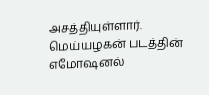அசத்தியுள்ளார். மெய்யழகன் படத்தின் எமோஷனல்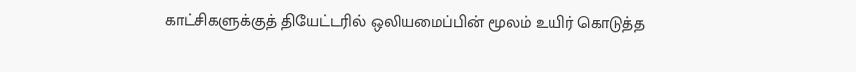காட்சிகளுக்குத் தியேட்டரில் ஒலியமைப்பின் மூலம் உயிர் கொடுத்த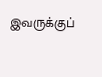இவருக்குப்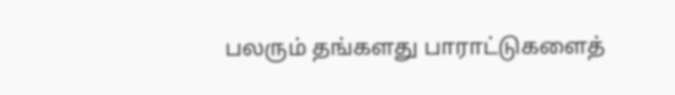பலரும் தங்களது பாராட்டுகளைத்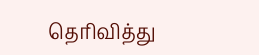தெரிவித்து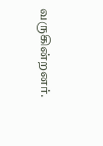வருகின்றனர்.